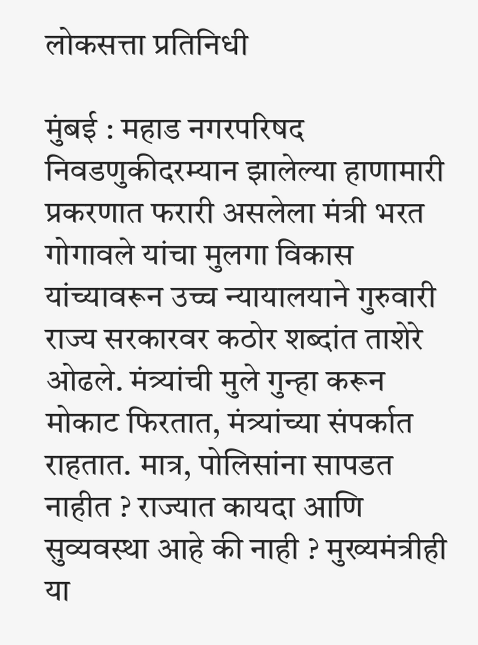लोकसत्ता प्रतिनिधी

मुंबई : महाड नगरपरिषद निवडणुकीदरम्यान झालेल्या हाणामारी प्रकरणात फरारी असलेला मंत्री भरत गोगावले यांचा मुलगा विकास यांच्यावरून उच्च न्यायालयाने गुरुवारी राज्य सरकारवर कठोर शब्दांत ताशेरे ओढले. मंत्र्यांची मुले गुन्हा करून मोकाट फिरतात, मंत्र्यांच्या संपर्कात राहतात. मात्र, पोलिसांना सापडत नाहीत ? राज्यात कायदा आणि सुव्यवस्था आहे की नाही ? मुख्यमंत्रीही या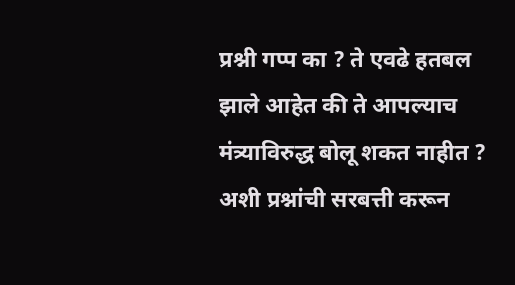प्रश्नी गप्प का ? ते एवढे हतबल झाले आहेत की ते आपल्याच मंत्र्याविरुद्ध बोलू शकत नाहीत ? अशी प्रश्नांची सरबत्ती करून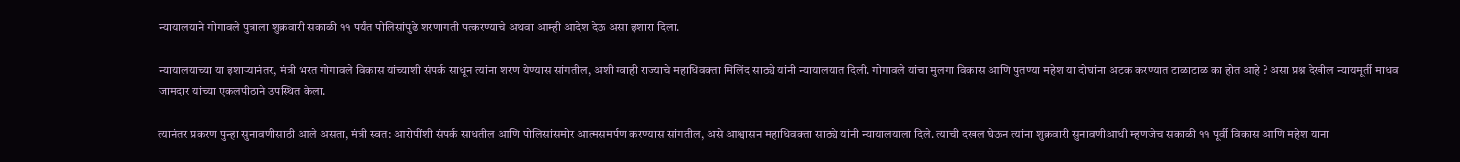न्यायालयाने गोगावले पुत्राला शुक्रवारी सकाळी ११ पर्यंत पोलिसांपुढे शरणागती पत्करण्याचे अथवा आम्ही आदेश देऊ असा इशारा दिला.

न्यायालयाच्या या इशाऱ्यानंतर, मंत्री भरत गोगावले विकास यांच्याशी संपर्क साधून त्यांना शरण येण्यास सांगतील, अशी ग्वाही राज्याचे महाधिवक्ता मिलिंद साठ्ये यांनी न्यायालयात दिली. गोगावले यांचा मुलगा विकास आणि पुतण्या महेश या दोघांना अटक करण्यात टाळाटाळ का होत आहे ? असा प्रश्न देखील न्यायमूर्ती माधव जामदार यांच्या एकलपीठाने उपस्थित केला.

त्यानंतर प्रकरण पुन्हा सुनावणीसाठी आले असता, मंत्री स्वत: आरोपींशी संपर्क साधतील आणि पोलिसांसमोर आत्मसमर्पण करण्यास सांगतील, असे आश्वासन महाधिवक्ता साठ्ये यांनी न्यायालयाला दिले. त्याची दखल घेऊन त्यांना शुक्रवारी सुनावणीआधी म्हणजेच सकाळी ११ पूर्वी विकास आणि महेश याना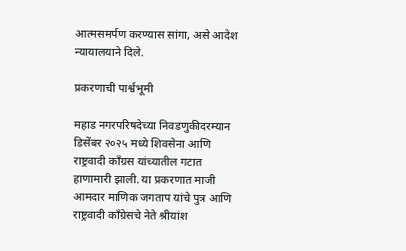आत्मसमर्पण करण्यास सांगा, असे आदेश न्यायालयाने दिले.

प्रकरणाची पार्श्वभूमी

महाड नगरपरिषदेच्या निवडणुकीदरम्यान डिसेंबर २०२५ मध्ये शिवसेना आणि राष्ट्रवादी काँग्रस यांच्यातील गटात हाणामारी झाली. या प्रकरणात माजी आमदार माणिक जगताप यांचे पुत्र आणि राष्ट्रवादी काँग्रेसचे नेते श्रीयांश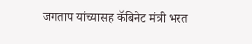जगताप यांच्यासह कॅबिनेट मंत्री भरत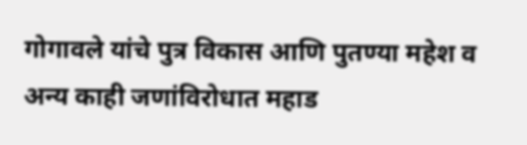गोगावले यांचे पुत्र विकास आणि पुतण्या महेश व अन्य काही जणांविरोधात महाड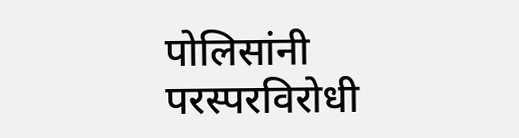पोलिसांनी परस्परविरोधी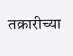तक्रारीच्या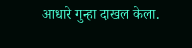आधारे गुन्हा दाखल केला.